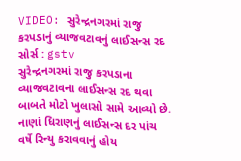VIDEO: સુરેન્દ્રનગરમાં રાજુ કરપડાનું વ્યાજવટાવનું લાઈસન્સ રદ
સોર્સ : gstv
સુરેન્દ્રનગરમાં રાજુ કરપડાના વ્યાજવટાવના લાઈસન્સ રદ થવા બાબતે મોટો ખુલાસો સામે આવ્યો છે. નાણાં ધિરાણનું લાઈસન્સ દર પાંચ વર્ષે રિન્યુ કરાવવાનું હોય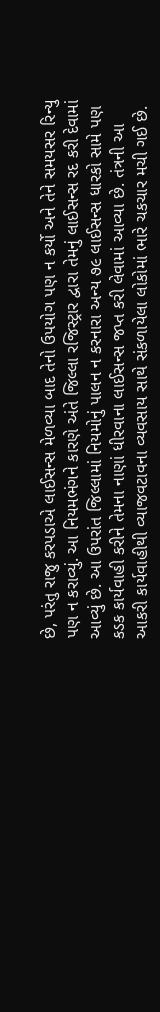છે, પરંતુ રાજુ કરપડાએ લાઈસન્સ મેળવ્યા બાદ તેનો ઉપયોગ પણ ન કર્યો અને તેને સમયસર રિન્યુ પણ ન કરાવ્યું. આ નિયમભંગને કારણે અંતે જિલ્લા રજિસ્ટ્રાર દ્વારા તેમનું લાઈસન્સ રદ કરી દેવામાં આવ્યું છે. આ ઉપરાંત જિલ્લામાં નિયમોનું પાલન ન કરનારા અન્ય ૭૯ લાઈસન્સ ધારકો સામે પણ કડક કાર્યવાહી કરીને તેમના નાણાં ધીરવાના લાઈસન્સ જપ્ત કરી લેવામાં આવ્યા છે. તંત્રની આ આકરી કાર્યવાહીથી વ્યાજવટાવના વ્યવસાય સાથે સંકળાયેલા લોકોમાં ભારે ચકચાર મચી ગઈ છે.